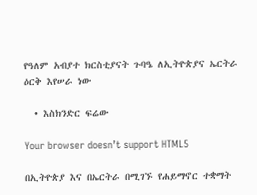የዓለም አብያተ ክርስቲያናት ጉባዔ ለኢትዮጵያና ኤርትራ ዕርቅ እየሠራ ነው

  • እስክንድር ፍሬው

Your browser doesn’t support HTML5

በኢትዮጵያ እና በኤርትራ በሚገኙ የሐይማኖር ተቋማት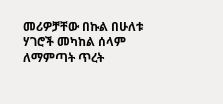መሪዎቻቸው በኩል በሁለቱ ሃገሮች መካከል ሰላም ለማምጣት ጥረት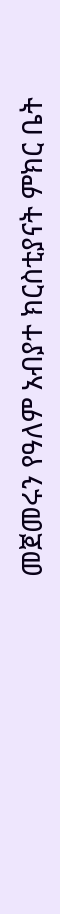መጀመሩን የዓለም አብያተ ክርስቲያናት ምክር ቤት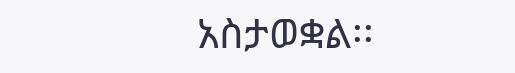አስታወቋል፡፡